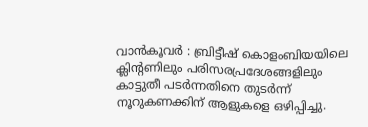വാൻകൂവർ : ബ്രിട്ടീഷ് കൊളംബിയയിലെ ക്ലിന്റണിലും പരിസരപ്രദേശങ്ങളിലും കാട്ടുതീ പടർന്നതിനെ തുടർന്ന് നൂറുകണക്കിന് ആളുകളെ ഒഴിപ്പിച്ചു.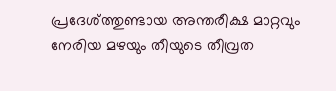പ്രദേശ്ത്തുണ്ടായ അന്തരീക്ഷ മാറ്റവും നേരിയ മഴയും തീയുടെ തീവ്രത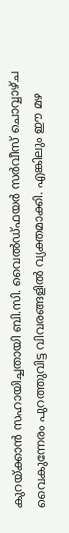കുറയ്ക്കാൻ സഹായിച്ചതായി ബി.സി. വൈൽഡ്ഫയർ സർവീസ് ചൊവ്വാഴ്ച വൈകുന്നേരം പുറത്തുവിട്ട വിവരങ്ങളിൽ വ്യക്തമാക്കി. എങ്കിലും ഈ മഴ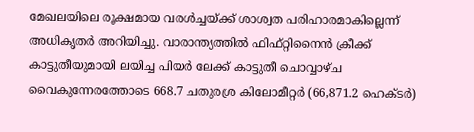മേഖലയിലെ രൂക്ഷമായ വരൾച്ചയ്ക്ക് ശാശ്വത പരിഹാരമാകില്ലെന്ന് അധികൃതർ അറിയിച്ചു. വാരാന്ത്യത്തിൽ ഫിഫ്റ്റിനൈൻ ക്രീക്ക് കാട്ടുതീയുമായി ലയിച്ച പിയർ ലേക്ക് കാട്ടുതീ ചൊവ്വാഴ്ച വൈകുന്നേരത്തോടെ 668.7 ചതുരശ്ര കിലോമീറ്റർ (66,871.2 ഹെക്ടർ)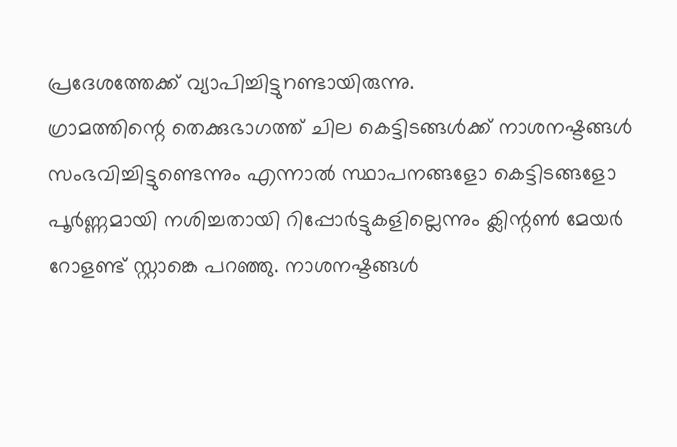പ്രദേശത്തേക്ക് വ്യാപിച്ചിട്ടുnണ്ടായിരുന്നു.
ഗ്രാമത്തിന്റെ തെക്കുഭാഗത്ത് ചില കെട്ടിടങ്ങൾക്ക് നാശനഷ്ടങ്ങൾ സംഭവിച്ചിട്ടുണ്ടെന്നും എന്നാൽ സ്ഥാപനങ്ങളോ കെട്ടിടങ്ങളോ പൂർണ്ണമായി നശിച്ചതായി റിപ്പോർട്ടുകളില്ലെന്നും ക്ലിന്റൺ മേയർ റോളണ്ട് സ്റ്റാങ്കെ പറഞ്ഞു. നാശനഷ്ടങ്ങൾ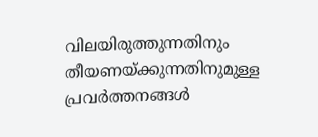വിലയിരുത്തുന്നതിനും തീയണയ്ക്കുന്നതിനുമുള്ള പ്രവർത്തനങ്ങൾ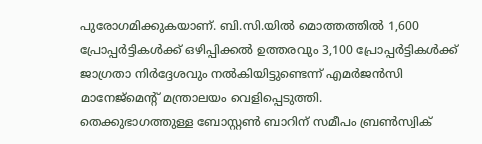പുരോഗമിക്കുകയാണ്. ബി.സി.യിൽ മൊത്തത്തിൽ 1,600 പ്രോപ്പർട്ടികൾക്ക് ഒഴിപ്പിക്കൽ ഉത്തരവും 3,100 പ്രോപ്പർട്ടികൾക്ക് ജാഗ്രതാ നിർദ്ദേശവും നൽകിയിട്ടുണ്ടെന്ന് എമർജൻസി മാനേജ്മെന്റ് മന്ത്രാലയം വെളിപ്പെടുത്തി.
തെക്കുഭാഗത്തുള്ള ബോസ്റ്റൺ ബാറിന് സമീപം ബ്രൺസ്വിക്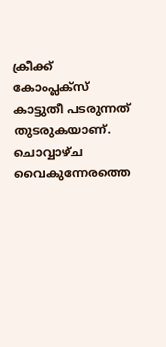ക്രീക്ക് കോംപ്ലക്സ് കാട്ടുതീ പടരുന്നത് തുടരുകയാണ്. ചൊവ്വാഴ്ച വൈകുന്നേരത്തെ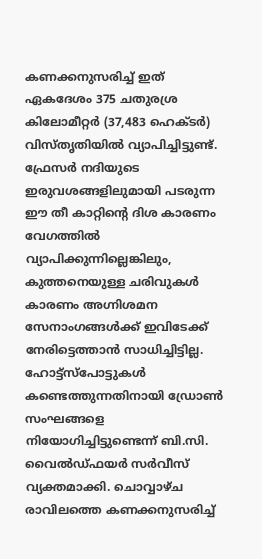കണക്കനുസരിച്ച് ഇത് ഏകദേശം 375 ചതുരശ്ര കിലോമീറ്റർ (37,483 ഹെക്ടർ) വിസ്തൃതിയിൽ വ്യാപിച്ചിട്ടുണ്ട്. ഫ്രേസർ നദിയുടെ ഇരുവശങ്ങളിലുമായി പടരുന്ന ഈ തീ കാറ്റിന്റെ ദിശ കാരണം വേഗത്തിൽ വ്യാപിക്കുന്നില്ലെങ്കിലും, കുത്തനെയുള്ള ചരിവുകൾ കാരണം അഗ്നിശമന സേനാംഗങ്ങൾക്ക് ഇവിടേക്ക് നേരിട്ടെത്താൻ സാധിച്ചിട്ടില്ല. ഹോട്ട്സ്പോട്ടുകൾ കണ്ടെത്തുന്നതിനായി ഡ്രോൺ സംഘങ്ങളെ നിയോഗിച്ചിട്ടുണ്ടെന്ന് ബി.സി. വൈൽഡ്ഫയർ സർവീസ് വ്യക്തമാക്കി. ചൊവ്വാഴ്ച രാവിലത്തെ കണക്കനുസരിച്ച്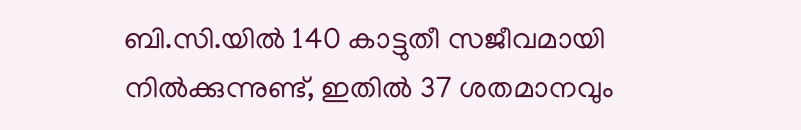ബി.സി.യിൽ 140 കാട്ടുതീ സജീവമായി നിൽക്കുന്നുണ്ട്, ഇതിൽ 37 ശതമാനവും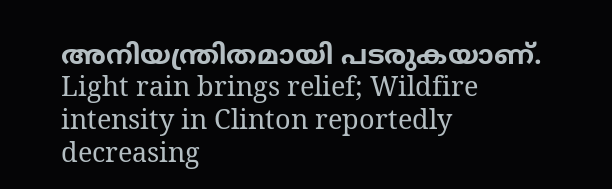അനിയന്ത്രിതമായി പടരുകയാണ്.
Light rain brings relief; Wildfire intensity in Clinton reportedly decreasing